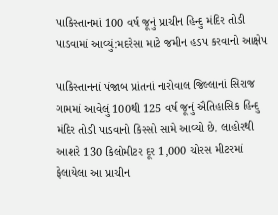પાકિસ્તાનમાં 100 વર્ષ જૂનું પ્રાચીન હિન્દુ મંદિર તોડી પાડવામાં આવ્યું:મદરેસા માટે જમીન હડપ કરવાનો આક્ષેપ

પાકિસ્તાનનાં પંજાબ પ્રાંતનાં નારોવાલ જિલ્લાનાં સિરાજ ગામમાં આવેલું 100થી 125 વર્ષ જૂનું ઐતિહાસિક હિન્દુ મંદિર તોડી પાડવાનો કિસ્સો સામે આવ્યો છે. લાહોરથી આશરે 130 કિલોમીટર દૂર 1,000 ચોરસ મીટરમાં ફેલાયેલા આ પ્રાચીન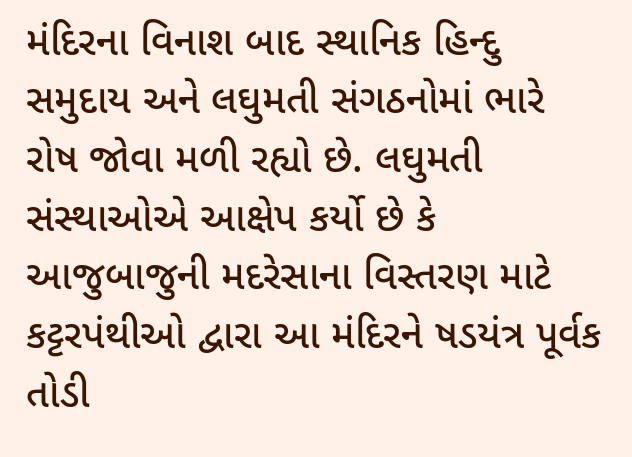મંદિરના વિનાશ બાદ સ્થાનિક હિન્દુ સમુદાય અને લઘુમતી સંગઠનોમાં ભારે રોષ જોવા મળી રહ્યો છે. લઘુમતી સંસ્થાઓએ આક્ષેપ કર્યો છે કે આજુબાજુની મદરેસાના વિસ્તરણ માટે કટ્ટરપંથીઓ દ્વારા આ મંદિરને ષડયંત્ર પૂર્વક તોડી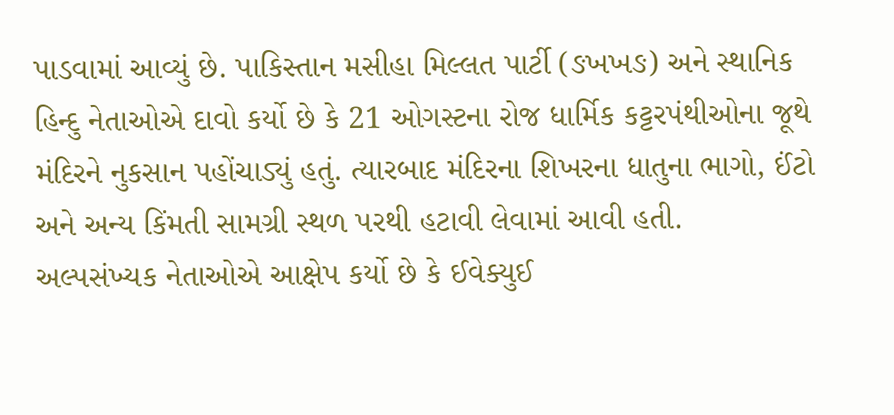પાડવામાં આવ્યું છે. પાકિસ્તાન મસીહા મિલ્લત પાર્ટી (ઙખખઙ) અને સ્થાનિક હિન્દુ નેતાઓએ દાવો કર્યો છે કે 21 ઓગસ્ટના રોજ ધાર્મિક કટ્ટરપંથીઓના જૂથે મંદિરને નુકસાન પહોંચાડ્યું હતું. ત્યારબાદ મંદિરના શિખરના ધાતુના ભાગો, ઈંટો અને અન્ય કિંમતી સામગ્રી સ્થળ પરથી હટાવી લેવામાં આવી હતી.
અલ્પસંખ્યક નેતાઓએ આક્ષેપ કર્યો છે કે ઈવેક્યુઈ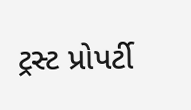ટ્રસ્ટ પ્રોપર્ટી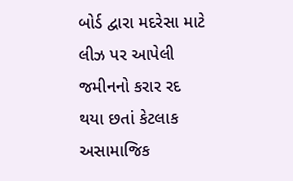બોર્ડ દ્વારા મદરેસા માટે લીઝ પર આપેલી જમીનનો કરાર રદ થયા છતાં કેટલાક અસામાજિક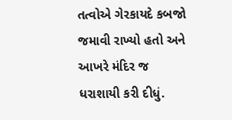તત્વોએ ગેરકાયદે કબજો જમાવી રાખ્યો હતો અને આખરે મંદિર જ ધરાશાયી કરી દીધું.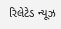રિલેટેડ ન્યૂઝ